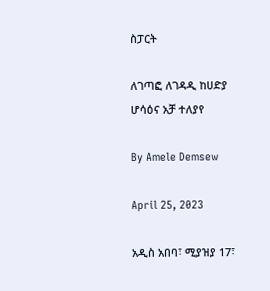ስፓርት

ለገጣፎ ለገዳዲ ከሀድያ ሆሳዕና አቻ ተለያየ

By Amele Demsew

April 25, 2023

አዲስ አበባ፣ ሚያዝያ 17፣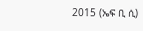2015 (ኤፍ ቢ ሲ)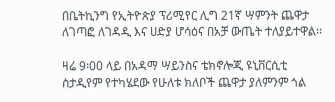በቤትኪንግ የኢትዮጵያ ፕሪሚየር ሊግ 21ኛ ሣምንት ጨዋታ ለገጣፎ ለገዳዲ እና ሀድያ ሆሳዕና በአቻ ውጤት ተለያይተዋል፡፡

ዛሬ 9፡00 ላይ በአዳማ ሣይንስና ቴክኖሎጂ ዩኒቨርሲቲ ስታዲየም የተካሄደው የሁለቱ ክለቦች ጨዋታ ያለምንም ጎል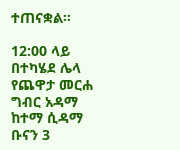ተጠናቋል፡፡

12:00 ላይ በተካሄደ ሌላ የጨዋታ መርሐ ግብር አዳማ ከተማ ሲዳማ ቡናን 3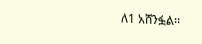ለ1 አሸንፏል፡፡